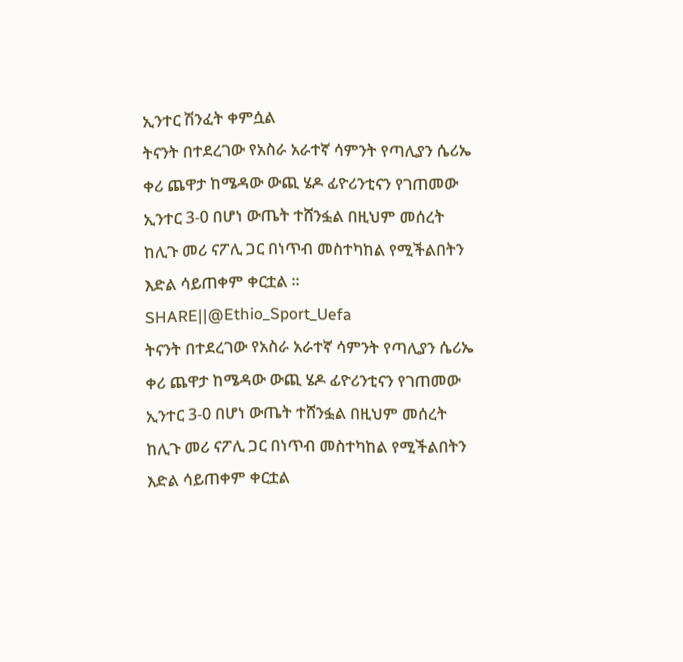ኢንተር ሽንፈት ቀምሷል
ትናንት በተደረገው የአስራ አራተኛ ሳምንት የጣሊያን ሴሪኤ ቀሪ ጨዋታ ከሜዳው ውጪ ሄዶ ፊዮሪንቲናን የገጠመው ኢንተር 3-0 በሆነ ውጤት ተሸንፏል በዚህም መሰረት ከሊጉ መሪ ናፖሊ ጋር በነጥብ መስተካከል የሚችልበትን እድል ሳይጠቀም ቀርቷል ።
SHARE||@Ethio_Sport_Uefa
ትናንት በተደረገው የአስራ አራተኛ ሳምንት የጣሊያን ሴሪኤ ቀሪ ጨዋታ ከሜዳው ውጪ ሄዶ ፊዮሪንቲናን የገጠመው ኢንተር 3-0 በሆነ ውጤት ተሸንፏል በዚህም መሰረት ከሊጉ መሪ ናፖሊ ጋር በነጥብ መስተካከል የሚችልበትን እድል ሳይጠቀም ቀርቷል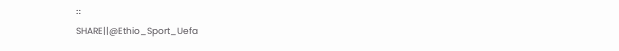።
SHARE||@Ethio_Sport_Uefa